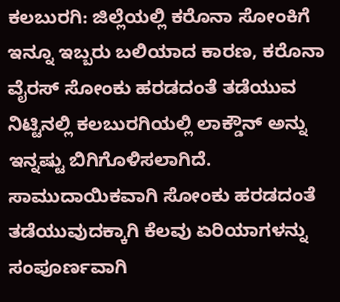ಕಲಬುರಗಿ: ಜಿಲ್ಲೆಯಲ್ಲಿ ಕರೊನಾ ಸೋಂಕಿಗೆ ಇನ್ನೂ ಇಬ್ಬರು ಬಲಿಯಾದ ಕಾರಣ, ಕರೊನಾ ವೈರಸ್ ಸೋಂಕು ಹರಡದಂತೆ ತಡೆಯುವ ನಿಟ್ಟಿನಲ್ಲಿ ಕಲಬುರಗಿಯಲ್ಲಿ ಲಾಕ್ಡೌನ್ ಅನ್ನು ಇನ್ನಷ್ಟು ಬಿಗಿಗೊಳಿಸಲಾಗಿದೆ. ಸಾಮುದಾಯಿಕವಾಗಿ ಸೋಂಕು ಹರಡದಂತೆ ತಡೆಯುವುದಕ್ಕಾಗಿ ಕೆಲವು ಏರಿಯಾಗಳನ್ನು ಸಂಪೂರ್ಣವಾಗಿ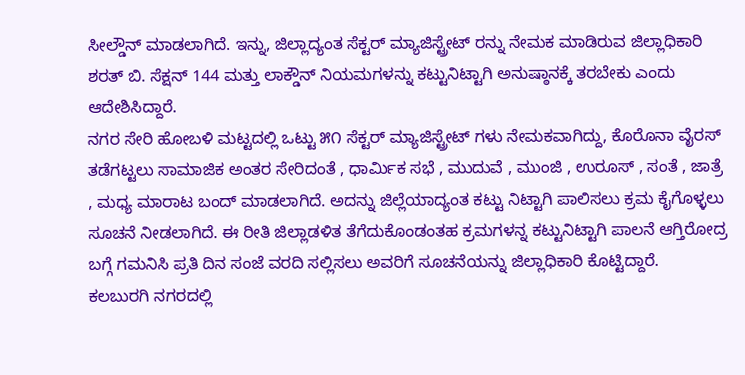ಸೀಲ್ಡೌನ್ ಮಾಡಲಾಗಿದೆ. ಇನ್ನು, ಜಿಲ್ಲಾದ್ಯಂತ ಸೆಕ್ಟರ್ ಮ್ಯಾಜಿಸ್ಟ್ರೇಟ್ ರನ್ನು ನೇಮಕ ಮಾಡಿರುವ ಜಿಲ್ಲಾಧಿಕಾರಿ ಶರತ್ ಬಿ. ಸೆಕ್ಷನ್ 144 ಮತ್ತು ಲಾಕ್ಡೌನ್ ನಿಯಮಗಳನ್ನು ಕಟ್ಟುನಿಟ್ಟಾಗಿ ಅನುಷ್ಠಾನಕ್ಕೆ ತರಬೇಕು ಎಂದು ಆದೇಶಿಸಿದ್ದಾರೆ.
ನಗರ ಸೇರಿ ಹೋಬಳಿ ಮಟ್ಟದಲ್ಲಿ ಒಟ್ಟು ೫೧ ಸೆಕ್ಟರ್ ಮ್ಯಾಜಿಸ್ಟ್ರೇಟ್ ಗಳು ನೇಮಕವಾಗಿದ್ದು, ಕೊರೊನಾ ವೈರಸ್ ತಡೆಗಟ್ಟಲು ಸಾಮಾಜಿಕ ಅಂತರ ಸೇರಿದಂತೆ , ಧಾರ್ಮಿಕ ಸಭೆ , ಮುದುವೆ , ಮುಂಜಿ , ಉರೂಸ್ , ಸಂತೆ , ಜಾತ್ರೆ , ಮಧ್ಯ ಮಾರಾಟ ಬಂದ್ ಮಾಡಲಾಗಿದೆ. ಅದನ್ನು ಜಿಲ್ಲೆಯಾದ್ಯಂತ ಕಟ್ಟು ನಿಟ್ಟಾಗಿ ಪಾಲಿಸಲು ಕ್ರಮ ಕೈಗೊಳ್ಳಲು ಸೂಚನೆ ನೀಡಲಾಗಿದೆ. ಈ ರೀತಿ ಜಿಲ್ಲಾಡಳಿತ ತೆಗೆದುಕೊಂಡಂತಹ ಕ್ರಮಗಳನ್ನ ಕಟ್ಟುನಿಟ್ಟಾಗಿ ಪಾಲನೆ ಆಗ್ತಿರೋದ್ರ ಬಗ್ಗೆ ಗಮನಿಸಿ ಪ್ರತಿ ದಿನ ಸಂಜೆ ವರದಿ ಸಲ್ಲಿಸಲು ಅವರಿಗೆ ಸೂಚನೆಯನ್ನು ಜಿಲ್ಲಾಧಿಕಾರಿ ಕೊಟ್ಟಿದ್ದಾರೆ.
ಕಲಬುರಗಿ ನಗರದಲ್ಲಿ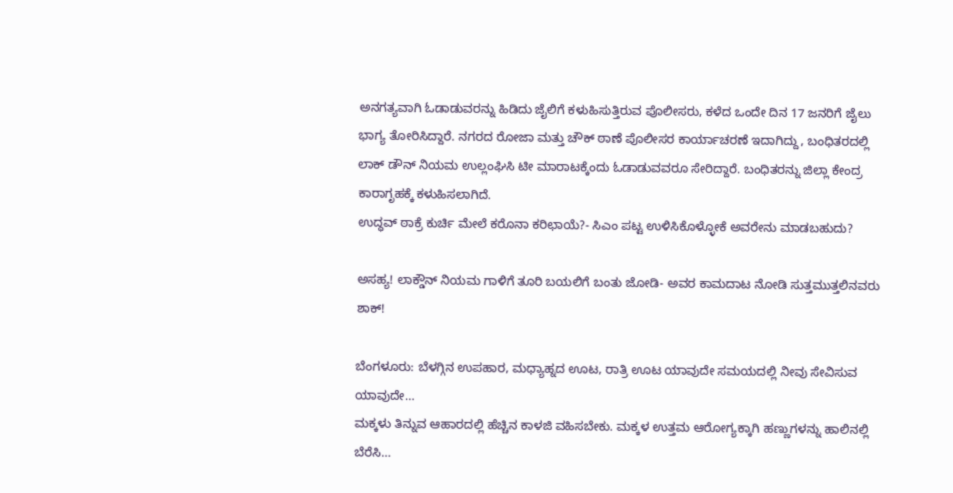ಅನಗತ್ಯವಾಗಿ ಓಡಾಡುವರನ್ನು ಹಿಡಿದು ಜೈಲಿಗೆ ಕಳುಹಿಸುತ್ತಿರುವ ಪೊಲೀಸರು, ಕಳೆದ ಒಂದೇ ದಿನ 17 ಜನರಿಗೆ ಜೈಲು ಭಾಗ್ಯ ತೋರಿಸಿದ್ದಾರೆ. ನಗರದ ರೋಜಾ ಮತ್ತು ಚೌಕ್ ಠಾಣೆ ಪೊಲೀಸರ ಕಾರ್ಯಾಚರಣೆ ಇದಾಗಿದ್ದು, ಬಂಧಿತರದಲ್ಲಿ ಲಾಕ್ ಡೌನ್ ನಿಯಮ ಉಲ್ಲಂಘಿಸಿ ಟೀ ಮಾರಾಟಕ್ಕೆಂದು ಓಡಾಡುವವರೂ ಸೇರಿದ್ದಾರೆ. ಬಂಧಿತರನ್ನು ಜಿಲ್ಲಾ ಕೇಂದ್ರ ಕಾರಾಗೃಹಕ್ಕೆ ಕಳುಹಿಸಲಾಗಿದೆ.
ಉದ್ಧವ್ ಠಾಕ್ರೆ ಕುರ್ಚಿ ಮೇಲೆ ಕರೊನಾ ಕರಿಛಾಯೆ?- ಸಿಎಂ ಪಟ್ಟ ಉಳಿಸಿಕೊಳ್ಳೋಕೆ ಅವರೇನು ಮಾಡಬಹುದು?

ಅಸಹ್ಯ! ಲಾಕ್ಡೌನ್ ನಿಯಮ ಗಾಳಿಗೆ ತೂರಿ ಬಯಲಿಗೆ ಬಂತು ಜೋಡಿ- ಅವರ ಕಾಮದಾಟ ನೋಡಿ ಸುತ್ತಮುತ್ತಲಿನವರು ಶಾಕ್!

ಬೆಂಗಳೂರು: ಬೆಳಗ್ಗಿನ ಉಪಹಾರ, ಮಧ್ಯಾಹ್ನದ ಊಟ, ರಾತ್ರಿ ಊಟ ಯಾವುದೇ ಸಮಯದಲ್ಲಿ ನೀವು ಸೇವಿಸುವ ಯಾವುದೇ…
ಮಕ್ಕಳು ತಿನ್ನುವ ಆಹಾರದಲ್ಲಿ ಹೆಚ್ಚಿನ ಕಾಳಜಿ ವಹಿಸಬೇಕು. ಮಕ್ಕಳ ಉತ್ತಮ ಆರೋಗ್ಯಕ್ಕಾಗಿ ಹಣ್ಣುಗಳನ್ನು ಹಾಲಿನಲ್ಲಿ ಬೆರೆಸಿ…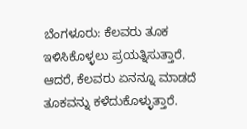ಬೆಂಗಳೂರು: ಕೆಲವರು ತೂಕ ಇಳಿಸಿಕೊಳ್ಳಲು ಪ್ರಯತ್ನಿಸುತ್ತಾರೆ. ಆದರೆ, ಕೆಲವರು ಏನನ್ನೂ ಮಾಡದೆ ತೂಕವನ್ನು ಕಳೆದುಕೊಳ್ಳುತ್ತಾರೆ.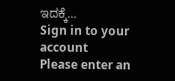ಇದಕ್ಕೆ…
Sign in to your account
Please enter an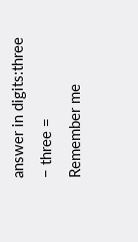answer in digits:three − three =
Remember me